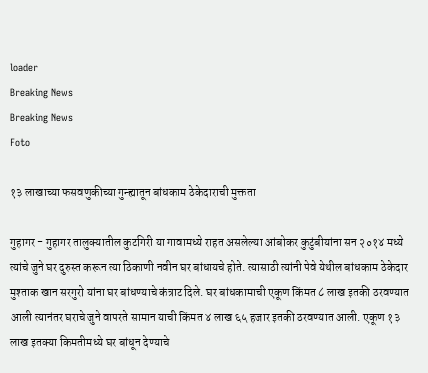loader
Breaking News
Breaking News
Foto

१३ लाखाच्या फसवणुकीच्या गुन्ह्यातून बांधकाम ठेकेदाराची मुक्तता

गुहागर - गुहागर तालुक्यातील कुटगिरी या गावामध्ये राहत असलेल्या आंबोकर कुटुंबीयांना सन २०१४ मध्ये त्यांचे जुने घर दुरुस्त करून त्या ठिकाणी नवीन घर बांधायचे होते. त्यासाठी त्यांनी पेवे येथील बांधकाम ठेकेदार मुश्ताक खान सरगुरो यांना घर बांधण्याचे कंत्राट दिले. घर बांधकामाची एकूण किंमत ८ लाख इतकी ठरवण्यात आली त्यानंतर घराचे जुने वापरते सामान याची किंमत ४ लाख ६५ हजार इतकी ठरवण्यात आली. एकूण १३ लाख इतक्या किमतीमध्ये घर बांधून देण्याचे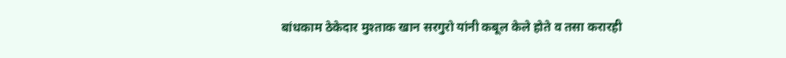बांधकाम ठेकेदार मुश्ताक खान सरगुरो यांनी कबूल केले होते व तसा करारही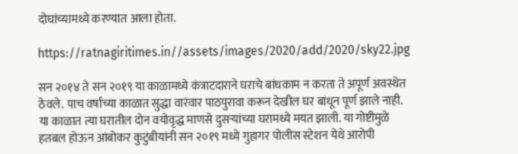दोघांच्यामध्ये करण्यात आला होता.

https://ratnagiritimes.in//assets/images/2020/add/2020/sky22.jpg

सन २०१४ ते सन २०१९ या काळामध्ये कंत्राटदाराने घराचे बांधकाम न करता ते अपूर्ण अवस्थेत ठेवले. पाच वर्षाच्या काळात सुद्धा वारंवार पाठपुरावा करून देखील घर बांधून पूर्ण झाले नाही. या काळात त्या घरातील दोन वयोवृद्ध माणसे दुसर्‍यांच्या घरामध्ये मयत झाली. या गोष्टीमुळे हतबल होऊन आंबोकर कुटुंबीयांनी सन २०१९ मध्ये गुहागर पोलीस स्टेशन येथे आरोपी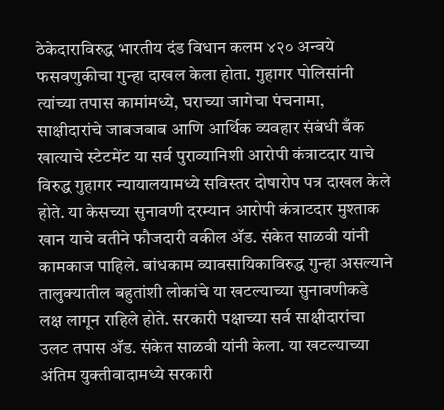ठेकेदाराविरुद्ध भारतीय दंड विधान कलम ४२० अन्वये फसवणुकीचा गुन्हा दाखल केला होता. गुहागर पोलिसांनी त्यांच्या तपास कामांमध्ये, घराच्या जागेचा पंचनामा, साक्षीदारांचे जाबजबाब आणि आर्थिक व्यवहार संबंधी बँक खात्याचे स्टेटमेंट या सर्व पुराव्यानिशी आरोपी कंत्राटदार याचे विरुद्ध गुहागर न्यायालयामध्ये सविस्तर दोषारोप पत्र दाखल केले होते. या केसच्या सुनावणी दरम्यान आरोपी कंत्राटदार मुश्ताक खान याचे वतीने फौजदारी वकील अ‍ॅड. संकेत साळवी यांनी कामकाज पाहिले. बांधकाम व्यावसायिकाविरुद्ध गुन्हा असल्याने तालुक्यातील बहुतांशी लोकांचे या खटल्याच्या सुनावणीकडे लक्ष लागून राहिले होते. सरकारी पक्षाच्या सर्व साक्षीदारांचा उलट तपास अ‍ॅड. संकेत साळवी यांनी केला. या खटल्याच्या अंतिम युक्तीवादामध्ये सरकारी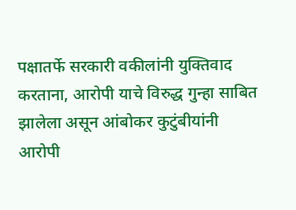पक्षातर्फे सरकारी वकीलांनी युक्तिवाद करताना, आरोपी याचे विरुद्ध गुन्हा साबित झालेला असून आंबोकर कुटुंबीयांनी आरोपी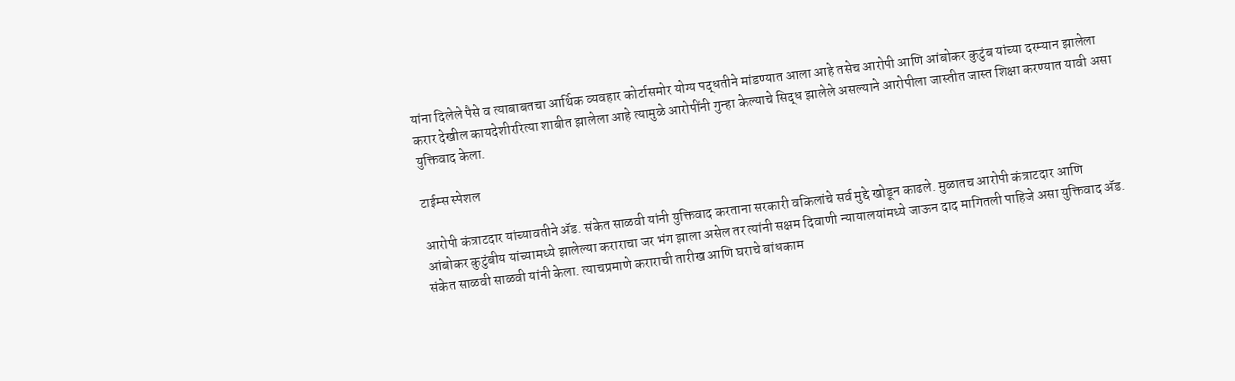यांना दिलेले पैसे व त्याबाबतचा आर्थिक व्यवहार कोर्टासमोर योग्य पद्धतीने मांडण्यात आला आहे तसेच आरोपी आणि आंबोकर कुटुंब यांच्या दरम्यान झालेला करार देखील कायदेशीररित्या शाबीत झालेला आहे त्यामुळे आरोपींनी गुन्हा केल्याचे सिद्ध झालेले असल्याने आरोपीला जास्तीत जास्त शिक्षा करण्यात यावी असा युक्तिवाद केला.

टाईम्स स्पेशल

आरोपी कंत्राटदार यांच्यावतीने अ‍ॅड. संकेत साळवी यांनी युक्तिवाद करताना सरकारी वकिलांचे सर्व मुद्दे खोडून काढले. मुळातच आरोपी कंत्राटदार आणि आंबोकर कुटुंबीय यांच्यामध्ये झालेल्या कराराचा जर भंग झाला असेल तर त्यांनी सक्षम दिवाणी न्यायालयांमध्ये जाऊन दाद मागितली पाहिजे असा युक्तिवाद अ‍ॅड. संकेत साळवी साळवी यांनी केला. त्याचप्रमाणे कराराची तारीख आणि घराचे बांधकाम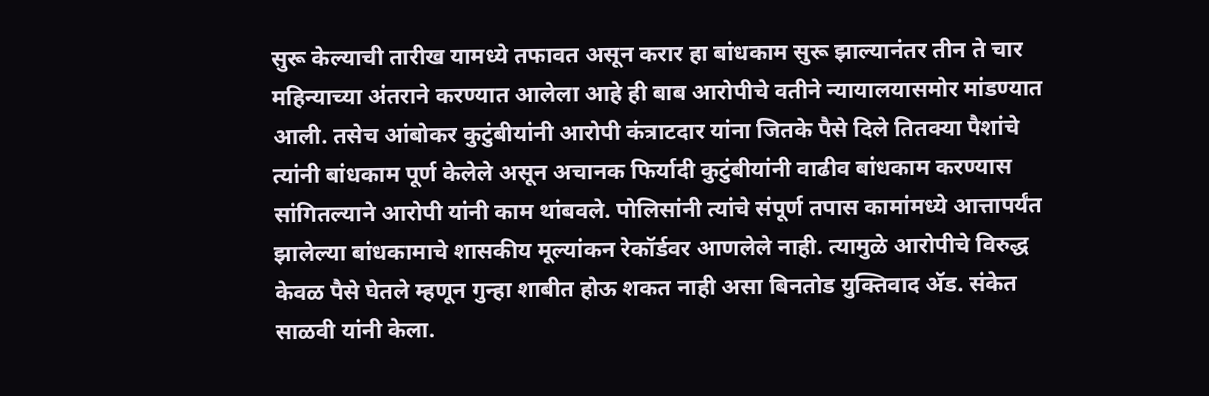सुरू केल्याची तारीख यामध्ये तफावत असून करार हा बांधकाम सुरू झाल्यानंतर तीन ते चार महिन्याच्या अंतराने करण्यात आलेला आहे ही बाब आरोपीचे वतीने न्यायालयासमोर मांडण्यात आली. तसेच आंबोकर कुटुंबीयांनी आरोपी कंत्राटदार यांना जितके पैसे दिले तितक्या पैशांचे त्यांनी बांधकाम पूर्ण केलेले असून अचानक फिर्यादी कुटुंबीयांनी वाढीव बांधकाम करण्यास सांगितल्याने आरोपी यांनी काम थांबवले. पोलिसांनी त्यांचे संपूर्ण तपास कामांमध्ये आत्तापर्यंत झालेल्या बांधकामाचे शासकीय मूल्यांकन रेकॉर्डवर आणलेले नाही. त्यामुळे आरोपीचे विरुद्ध केवळ पैसे घेतले म्हणून गुन्हा शाबीत होऊ शकत नाही असा बिनतोड युक्तिवाद अ‍ॅड. संकेत साळवी यांनी केला.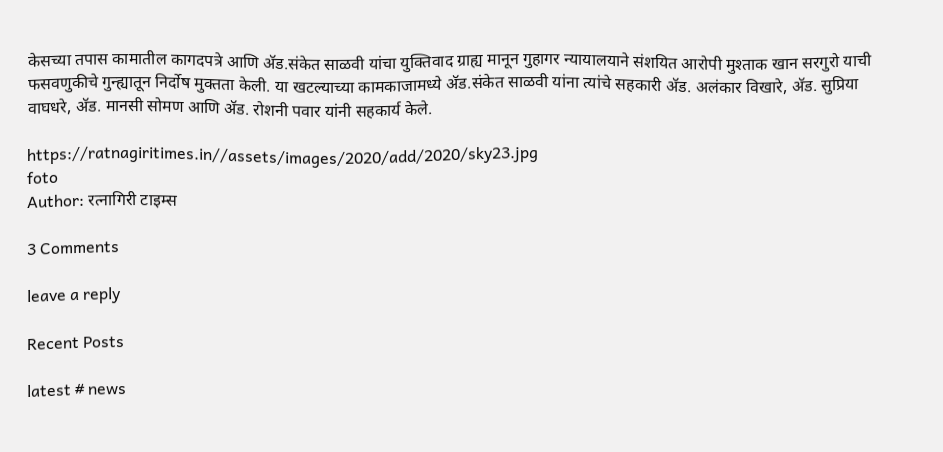केसच्या तपास कामातील कागदपत्रे आणि अ‍ॅड.संकेत साळवी यांचा युक्तिवाद ग्राह्य मानून गुहागर न्यायालयाने संशयित आरोपी मुश्ताक खान सरगुरो याची फसवणुकीचे गुन्ह्यातून निर्दोष मुक्तता केली. या खटल्याच्या कामकाजामध्ये अ‍ॅड.संकेत साळवी यांना त्यांचे सहकारी अ‍ॅड. अलंकार विखारे, अ‍ॅड. सुप्रिया वाघधरे, अ‍ॅड. मानसी सोमण आणि अ‍ॅड. रोशनी पवार यांनी सहकार्य केले.

https://ratnagiritimes.in//assets/images/2020/add/2020/sky23.jpg
foto
Author: रत्नागिरी टाइम्स

3 Comments

leave a reply

Recent Posts

latest # news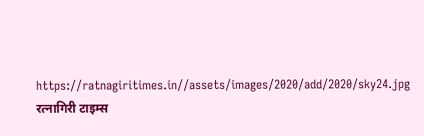https://ratnagiritimes.in//assets/images/2020/add/2020/sky24.jpg
रत्नागिरी टाइम्स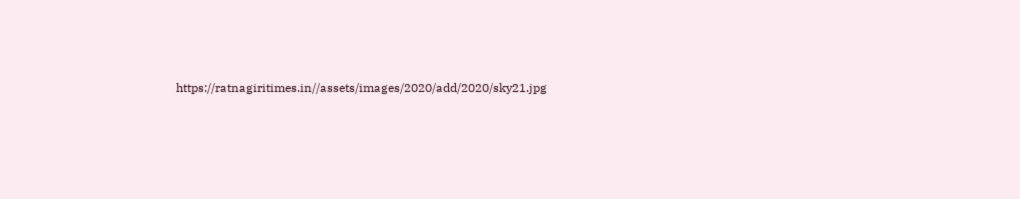https://ratnagiritimes.in//assets/images/2020/add/2020/sky21.jpg